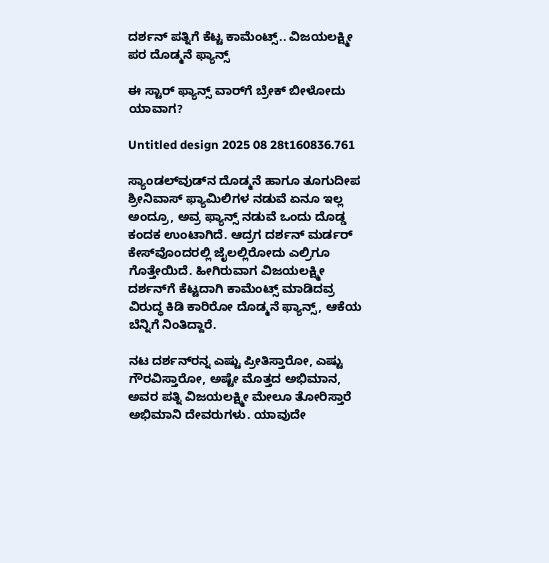ದರ್ಶನ್ ಪತ್ನಿಗೆ ಕೆಟ್ಟ ಕಾಮೆಂಟ್ಸ್.. ವಿಜಯಲಕ್ಷ್ಮೀ ಪರ ದೊಡ್ಮನೆ ಫ್ಯಾನ್ಸ್

ಈ ಸ್ಟಾರ್‌ ಫ್ಯಾನ್ಸ್ ವಾರ್‌ಗೆ ಬ್ರೇಕ್ ಬೀಳೋದು ಯಾವಾಗ?

Untitled design 2025 08 28t160836.761

ಸ್ಯಾಂಡಲ್‌ವುಡ್‌ನ ದೊಡ್ಮನೆ ಹಾಗೂ ತೂಗುದೀಪ ಶ್ರೀನಿವಾಸ್ ಫ್ಯಾಮಿಲಿಗಳ ನಡುವೆ ಏನೂ ಇಲ್ಲ ಅಂದ್ರೂ, ಅವ್ರ ಫ್ಯಾನ್ಸ್ ನಡುವೆ ಒಂದು ದೊಡ್ಡ ಕಂದಕ ಉಂಟಾಗಿದೆ. ಆದ್ರಗ ದರ್ಶನ್ ಮರ್ಡರ್ ಕೇಸ್‌ವೊಂದರಲ್ಲಿ ಜೈಲಲ್ಲಿರೋದು ಎಲ್ರಿಗೂ ಗೊತ್ತೇಯಿದೆ. ಹೀಗಿರುವಾಗ ವಿಜಯಲಕ್ಷ್ಮೀ ದರ್ಶನ್‌‌ಗೆ ಕೆಟ್ಟದಾಗಿ ಕಾಮೆಂಟ್ಸ್ ಮಾಡಿದವ್ರ ವಿರುದ್ಧ ಕಿಡಿ ಕಾರಿರೋ ದೊಡ್ಮನೆ ಫ್ಯಾನ್ಸ್, ಆಕೆಯ ಬೆನ್ನಿಗೆ ನಿಂತಿದ್ದಾರೆ.

ನಟ ದರ್ಶನ್‌ರನ್ನ ಎಷ್ಟು ಪ್ರೀತಿಸ್ತಾರೋ, ಎಷ್ಟು ಗೌರವಿಸ್ತಾರೋ, ಅಷ್ಟೇ ಮೊತ್ತದ ಅಭಿಮಾನ, ಅವರ ಪತ್ನಿ ವಿಜಯಲಕ್ಷ್ಮೀ ಮೇಲೂ ತೋರಿಸ್ತಾರೆ ಅಭಿಮಾನಿ ದೇವರುಗಳು. ಯಾವುದೇ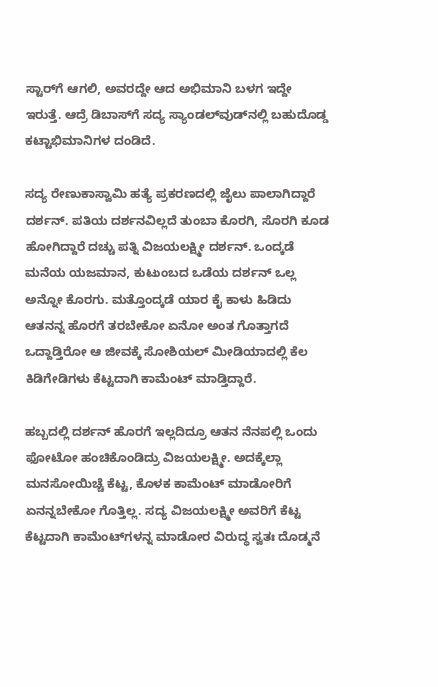ಸ್ಟಾರ್‌ಗೆ ಆಗಲಿ, ಅವರದ್ದೇ ಆದ ಅಭಿಮಾನಿ ಬಳಗ ಇದ್ದೇ ಇರುತ್ತೆ. ಆದ್ರೆ ಡಿಬಾಸ್‌ಗೆ ಸದ್ಯ ಸ್ಯಾಂಡಲ್‌ವುಡ್‌‌ನಲ್ಲಿ ಬಹುದೊಡ್ಡ ಕಟ್ಟಾಭಿಮಾನಿಗಳ ದಂಡಿದೆ.

ಸದ್ಯ ರೇಣುಕಾಸ್ವಾಮಿ ಹತ್ಯೆ ಪ್ರಕರಣದಲ್ಲಿ ಜೈಲು ಪಾಲಾಗಿದ್ದಾರೆ ದರ್ಶನ್‌. ಪತಿಯ ದರ್ಶನವಿಲ್ಲದೆ ತುಂಬಾ ಕೊರಗಿ, ಸೊರಗಿ ಕೂಡ ಹೋಗಿದ್ದಾರೆ ದಚ್ಚು ಪತ್ನಿ ವಿಜಯಲಕ್ಷ್ಮೀ ದರ್ಶನ್. ಒಂದ್ಕಡೆ ಮನೆಯ ಯಜಮಾನ, ಕುಟುಂಬದ ಒಡೆಯ ದರ್ಶನ್ ಒಲ್ಲ ಅನ್ನೋ ಕೊರಗು. ಮತ್ತೊಂದ್ಕಡೆ ಯಾರ ಕೈ ಕಾಳು ಹಿಡಿದು ಆತನನ್ನ ಹೊರಗೆ ತರಬೇಕೋ ಏನೋ ಅಂತ ಗೊತ್ತಾಗದೆ ಒದ್ದಾಡ್ತಿರೋ ಆ ಜೀವಕ್ಕೆ ಸೋಶಿಯಲ್ ಮೀಡಿಯಾದಲ್ಲಿ ಕೆಲ ಕಿಡಿಗೇಡಿಗಳು ಕೆಟ್ಟದಾಗಿ ಕಾಮೆಂಟ್ ಮಾಡ್ತಿದ್ದಾರೆ.

ಹಬ್ಬದಲ್ಲಿ ದರ್ಶನ್ ಹೊರಗೆ ಇಲ್ಲದಿದ್ರೂ ಆತನ ನೆನಪಲ್ಲಿ ಒಂದು ಫೋಟೋ ಹಂಚಿಕೊಂಡಿದ್ರು ವಿಜಯಲಕ್ಷ್ಮೀ. ಅದಕ್ಕೆಲ್ಲಾ ಮನಸೋಯಿಚ್ಚೆ ಕೆಟ್ಟ, ಕೊಳಕ ಕಾಮೆಂಟ್ ಮಾಡೋರಿಗೆ ಏನನ್ನಬೇಕೋ ಗೊತ್ತಿಲ್ಲ. ಸದ್ಯ ವಿಜಯಲಕ್ಷ್ಮೀ ಅವರಿಗೆ ಕೆಟ್ಟ ಕೆಟ್ಟದಾಗಿ ಕಾಮೆಂಟ್‌‌ಗಳನ್ನ ಮಾಡೋರ ವಿರುದ್ಧ ಸ್ವತಃ ದೊಡ್ಮನೆ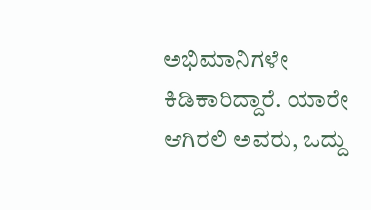ಅಭಿಮಾನಿಗಳೇ ಕಿಡಿಕಾರಿದ್ದಾರೆ. ಯಾರೇ ಆಗಿರಲಿ ಅವರು, ಒದ್ದು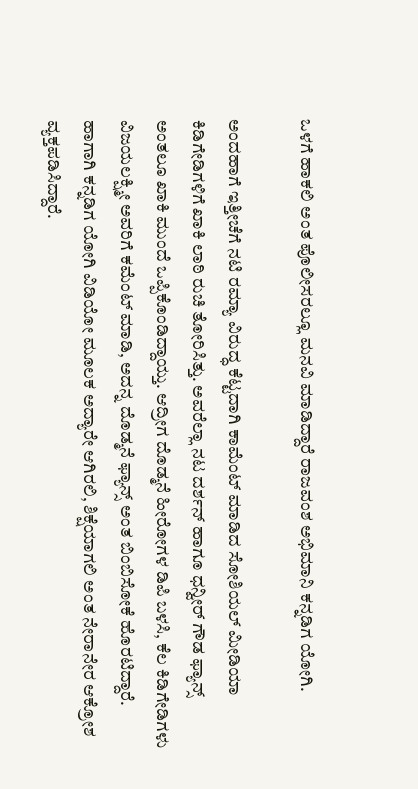ಒಳಗೆ ಹಾಕಲಿ ಅಂತ ಪೊಲೀಸರಲ್ಲೂ ಮನವಿ ಮಾಡಿದ್ದಾರೆ ರಾಜವಂಶ ಅಭಿಮಾನಿ ಕನ್ನಡಿಗ ಯೋಗಿ.

ಅಂದಹಾಗೆ ಇತ್ತೀಚೆಗೆ ನಟಿ ರಮ್ಯಾ ವಿರುದ್ಧ ಕೆಟ್ಟದಾಗಿ ಕಾಮೆಂಟ್ ಮಾಡಿದ ಸೋಶಿಯಲ್ ಮೀಡಿಯಾ ಕಿಡಿಗೇಡಿಗಳಿಗೆ ಖಾಕಿ ಲಾಠಿ ರುಚಿ ತೋರಿಸಿತ್ತು. ಅವರೆಲ್ಲಾ ನಟ ದರ್ಶನ್ ಹಾಗೂ ಧನ್ವೀರ್ ಗೌಡ ಫ್ಯಾನ್ಸ್ ಅಂತಲೂ ಖಾಕಿ ಮುಂದೆ ಒಪ್ಪಿಕೊಂಡಿದ್ದಾಯ್ತು. ಆದ್ರೀಗ ದೊಡ್ಮನೆ ಹೀರೋಗಳ ಡಿಪಿ ಬಳಸಿ, ಕೆಲ ಕಿಡಿಗೇಡಿಗಳು ವಿಜಯಲಕ್ಷ್ಮೀ ಅವರಿಗೆ ಕಮೆಂಟ್ ಮಾಡಿ, ಅದನ್ನ ದೊಡ್ಮನೆ ಫ್ಯಾನ್ಸ್ ಅಂತ ಬಿಂಬಿಸೋಕೆ ಹೊರಟಿದ್ದಾರೆ. ಹಾಗಾಗಿ ಕನ್ನಡಿಗ ಯೋಗಿ ವಿಡಿಯೋ ಮೂಲಕ ಅದ್ಯಾರೇ ಆಗಿರಲಿ, ಶಿಕ್ಷೆಯಾಗಲಿ ಅಂತ ನೇರಾನೇರ ಆಕ್ರೋಶ ವ್ಯಕ್ತಪಡಿಸಿದ್ದಾರೆ.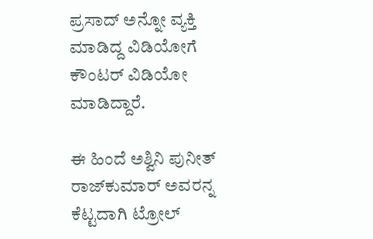ಪ್ರಸಾದ್ ಅನ್ನೋ ವ್ಯಕ್ತಿ ಮಾಡಿದ್ದ ವಿಡಿಯೋಗೆ ಕೌಂಟರ್ ವಿಡಿಯೋ ಮಾಡಿದ್ದಾರೆ.

ಈ ಹಿಂದೆ ಅಶ್ವಿನಿ ಪುನೀತ್ ರಾಜ್‌ಕುಮಾರ್ ಅವರನ್ನ ಕೆಟ್ಟದಾಗಿ ಟ್ರೋಲ್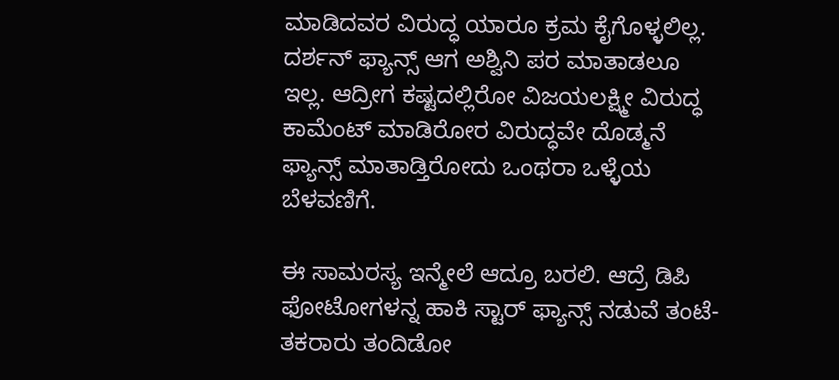ಮಾಡಿದವರ ವಿರುದ್ಧ ಯಾರೂ ಕ್ರಮ ಕೈಗೊಳ್ಳಲಿಲ್ಲ. ದರ್ಶನ್ ಫ್ಯಾನ್ಸ್ ಆಗ ಅಶ್ವಿನಿ ಪರ ಮಾತಾಡಲೂ ಇಲ್ಲ. ಆದ್ರೀಗ ಕಷ್ಟದಲ್ಲಿರೋ ವಿಜಯಲಕ್ಷ್ಮೀ ವಿರುದ್ಧ ಕಾಮೆಂಟ್ ಮಾಡಿರೋರ ವಿರುದ್ಧವೇ ದೊಡ್ಮನೆ ಫ್ಯಾನ್ಸ್ ಮಾತಾಡ್ತಿರೋದು ಒಂಥರಾ ಒಳ್ಳೆಯ ಬೆಳವಣಿಗೆ.

ಈ ಸಾಮರಸ್ಯ ಇನ್ಮೇಲೆ ಆದ್ರೂ ಬರಲಿ. ಆದ್ರೆ ಡಿಪಿ ಫೋಟೋಗಳನ್ನ ಹಾಕಿ ಸ್ಟಾರ್‌‌ ಫ್ಯಾನ್ಸ್ ನಡುವೆ ತಂಟೆ-ತಕರಾರು ತಂದಿಡೋ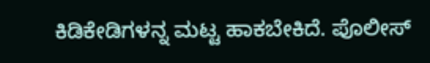ಕಿಡಿಕೇಡಿಗಳನ್ನ ಮಟ್ಟ ಹಾಕಬೇಕಿದೆ. ಪೊಲೀಸ್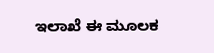ಇಲಾಖೆ ಈ ಮೂಲಕ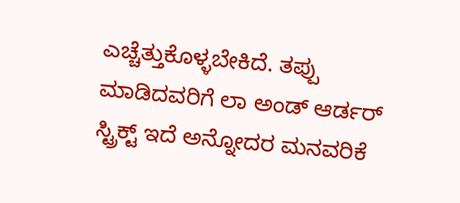ಎಚ್ಚೆತ್ತುಕೊಳ್ಳಬೇಕಿದೆ. ತಪ್ಪು ಮಾಡಿದವರಿಗೆ ಲಾ ಅಂಡ್ ಆರ್ಡರ್ ಸ್ಟ್ರಿಕ್ಟ್ ಇದೆ ಅನ್ನೋದರ ಮನವರಿಕೆ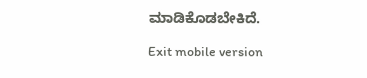ಮಾಡಿಕೊಡಬೇಕಿದೆ.

Exit mobile version